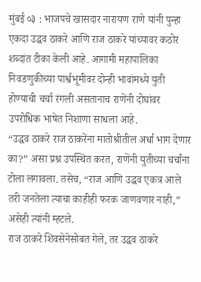मुंबई ०३ : भाजपचे खासदार नारायण राणे यांनी पुन्हा एकदा उद्धव ठाकरे आणि राज ठाकरे यांच्यावर कठोर शब्दांत टीका केली आहे. आगामी महापालिका निवडणुकीच्या पार्श्वभूमीवर दोन्ही भावांमध्ये युती होण्याची चर्चा रंगली असतानाच राणेंनी दोघांवर उपरोधिक भाषेत निशाणा साधला आहे.
“उद्धव ठाकरे राज ठाकरेंना मातोश्रीतील अर्धा भाग देणार का?” असा प्रश्न उपस्थित करत, राणेंनी युतीच्या चर्चांना टोला लगावला. तसेच, “राज आणि उद्धव एकत्र आले तरी जनतेला त्याचा काहीही फरक जाणवणार नाही,” असेही त्यांनी म्हटले.
राज ठाकरे शिवसेनेसोबत गेले, तर उद्धव ठाकरे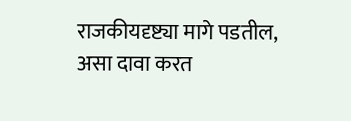राजकीयदृष्ट्या मागे पडतील, असा दावा करत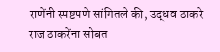राणेंनी स्पष्टपणे सांगितले की, उद्धव ठाकरे राज ठाकरेंना सोबत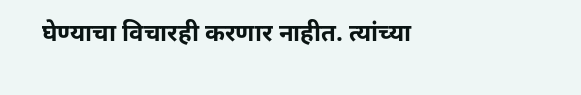घेण्याचा विचारही करणार नाहीत. त्यांच्या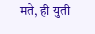मते, ही युती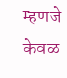म्हणजे केवळ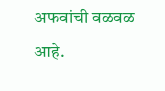अफवांची वळवळ आहे.